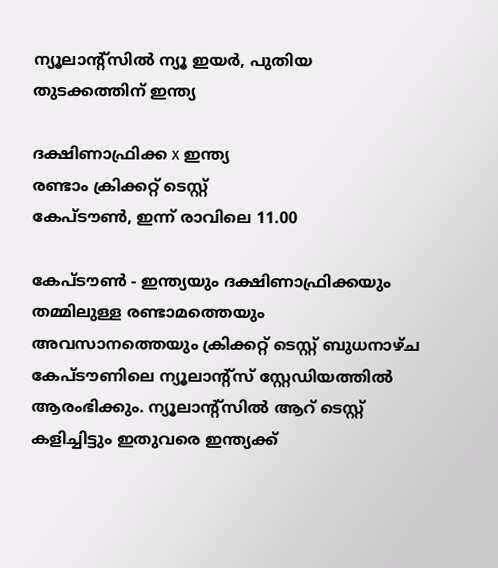ന്യൂലാന്റ്‌സില്‍ ന്യൂ ഇയര്‍, പുതിയ തുടക്കത്തിന് ഇന്ത്യ

ദക്ഷിണാഫ്രിക്ക x ഇന്ത്യ
രണ്ടാം ക്രിക്കറ്റ് ടെസ്റ്റ്
കേപ്ടൗണ്‍, ഇന്ന് രാവിലെ 11.00

കേപ്ടൗണ്‍ - ഇന്ത്യയും ദക്ഷിണാഫ്രിക്കയും തമ്മിലുള്ള രണ്ടാമത്തെയും അവസാനത്തെയും ക്രിക്കറ്റ് ടെസ്റ്റ് ബുധനാഴ്ച കേപ്ടൗണിലെ ന്യൂലാന്റ്‌സ് സ്റ്റേഡിയത്തില്‍ ആരംഭിക്കും. ന്യൂലാന്റ്‌സില്‍ ആറ് ടെസ്റ്റ് കളിച്ചിട്ടും ഇതുവരെ ഇന്ത്യക്ക്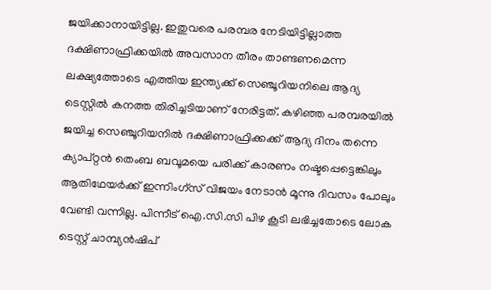ജയിക്കാനായിട്ടില്ല. ഇതുവരെ പരമ്പര നേടിയിട്ടില്ലാത്ത ദക്ഷിണാഫ്രിക്കയില്‍ അവസാന തീരം താണ്ടണമെന്ന ലക്ഷ്യത്തോടെ എത്തിയ ഇന്ത്യക്ക് സെഞ്ചൂറിയനിലെ ആദ്യ ടെസ്റ്റില്‍ കനത്ത തിരിച്ചടിയാണ് നേരിട്ടത്. കഴിഞ്ഞ പരമ്പരയില്‍ ജയിച്ച സെഞ്ചൂറിയനില്‍ ദക്ഷിണാഫ്രിക്കക്ക് ആദ്യ ദിനം തന്നെ ക്യാപ്റ്റന്‍ തെംബ ബവൂമയെ പരിക്ക് കാരണം നഷ്ടപ്പെട്ടെങ്കിലും ആതിഥേയര്‍ക്ക് ഇന്നിംഗ്‌സ് വിജയം നേടാന്‍ മൂന്നു ദിവസം പോലും വേണ്ടി വന്നില്ല. പിന്നീട് ഐ.സി.സി പിഴ കൂടി ലഭിച്ചതോടെ ലോക ടെസ്റ്റ് ചാമ്പ്യന്‍ഷിപ്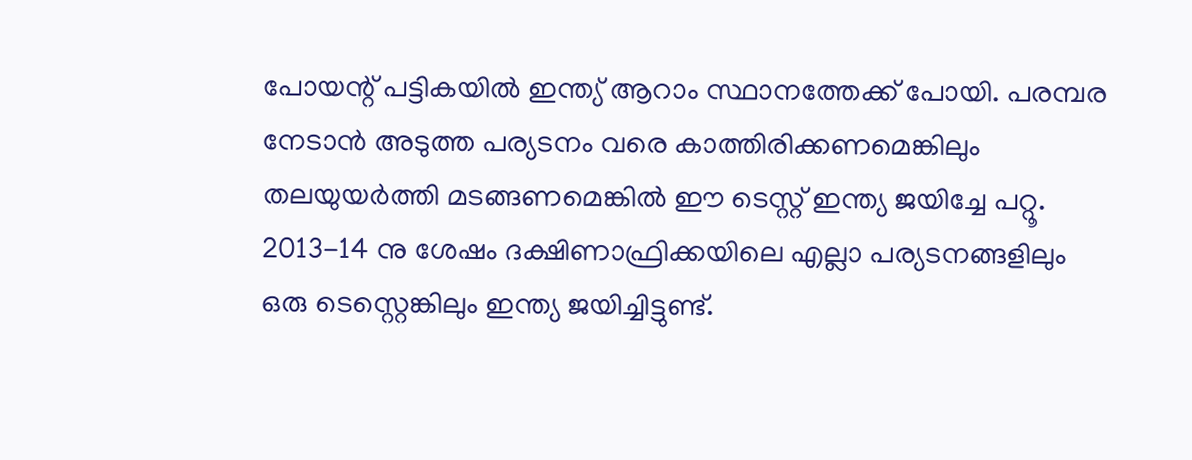പോയന്റ് പട്ടികയില്‍ ഇന്ത്യ് ആറാം സ്ഥാനത്തേക്ക് പോയി. പരമ്പര നേടാന്‍ അടുത്ത പര്യടനം വരെ കാത്തിരിക്കണമെങ്കിലും തലയുയര്‍ത്തി മടങ്ങണമെങ്കില്‍ ഈ ടെസ്റ്റ് ഇന്ത്യ ജയിച്ചേ പറ്റൂ. 2013-14 നു ശേഷം ദക്ഷിണാഫ്രിക്കയിലെ എല്ലാ പര്യടനങ്ങളിലും ഒരു ടെസ്റ്റെങ്കിലും ഇന്ത്യ ജയിച്ചിട്ടുണ്ട്.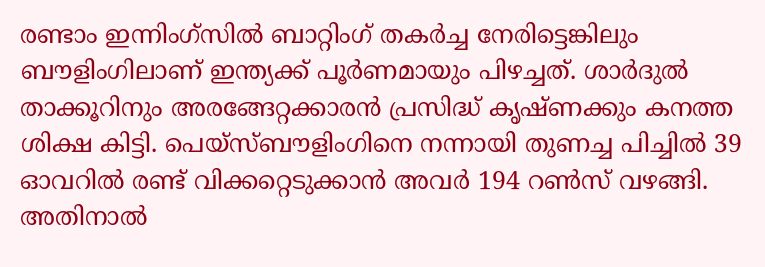രണ്ടാം ഇന്നിംഗ്‌സില്‍ ബാറ്റിംഗ് തകര്‍ച്ച നേരിട്ടെങ്കിലും ബൗളിംഗിലാണ് ഇന്ത്യക്ക് പൂര്‍ണമായും പിഴച്ചത്. ശാര്‍ദുല്‍ താക്കൂറിനും അരങ്ങേറ്റക്കാരന്‍ പ്രസിദ്ധ് കൃഷ്ണക്കും കനത്ത ശിക്ഷ കിട്ടി. പെയ്‌സ്ബൗളിംഗിനെ നന്നായി തുണച്ച പിച്ചില്‍ 39 ഓവറില്‍ രണ്ട് വിക്കറ്റെടുക്കാന്‍ അവര്‍ 194 റണ്‍സ് വഴങ്ങി. അതിനാല്‍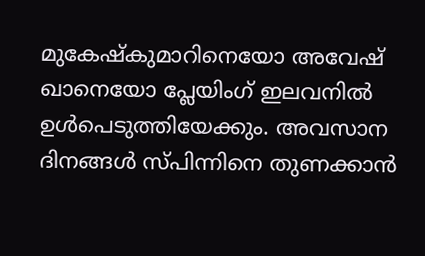മുകേഷ്‌കുമാറിനെയോ അവേഷ് ഖാനെയോ പ്ലേയിംഗ് ഇലവനില്‍ ഉള്‍പെടുത്തിയേക്കും. അവസാന ദിനങ്ങള്‍ സ്പിന്നിനെ തുണക്കാന്‍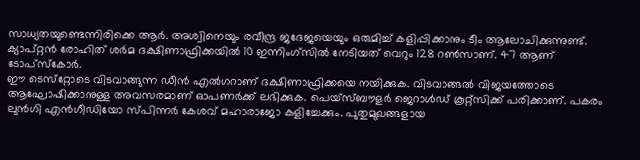സാധ്യതയുണ്ടെന്നിരിക്കെ ആര്‍. അശ്വിനെയും രവീന്ദ്ര ജദേജയെയും ഒരുമിച്ച് കളിപ്പിക്കാനും ടീം ആലോചിക്കുന്നുണ്ട്.
ക്യാപ്റ്റന്‍ രോഹിത് ശര്‍മ ദക്ഷിണാഫ്രിക്കയില്‍ 10 ഇന്നിംഗ്‌സില്‍ നേടിയത് വെറും 128 റണ്‍സാണ്. 47 ആണ് ടോപ്‌സ്‌കോര്‍.
ഈ ടെസ്‌റ്റോടെ വിടവാങ്ങുന്ന ഡീന്‍ എല്‍ഗറാണ് ദക്ഷിണാഫ്രിക്കയെ നയിക്കുക. വിടവാങ്ങല്‍ വിജയത്തോടെ ആഘോഷിക്കാനുള്ള അവസരമാണ് ഓപണര്‍ക്ക് ലഭിക്കുക. പെയ്‌സ്ബൗളര്‍ ജെറാള്‍ഡ് കൂറ്റ്‌സിക്ക് പരിക്കാണ്. പകരം ലുന്‍ഗി എന്‍ഗീഡിയോ സ്പിന്നര്‍ കേശവ് മഹാരാജോ കളിച്ചേക്കും. പുതുമുഖങ്ങളായ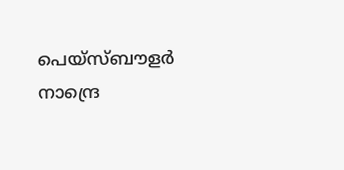പെയ്‌സ്ബൗളര്‍ നാന്ദ്രെ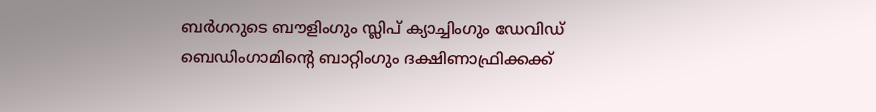ബര്‍ഗറുടെ ബൗളിംഗും സ്ലിപ് ക്യാച്ചിംഗും ഡേവിഡ് ബെഡിംഗാമിന്റെ ബാറ്റിംഗും ദക്ഷിണാഫ്രിക്കക്ക്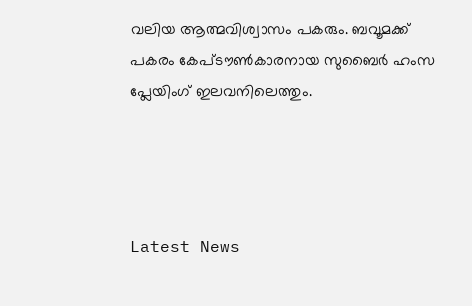വലിയ ആത്മവിശ്വാസം പകരും. ബവൂമക്ക് പകരം കേപ്ടൗണ്‍കാരനായ സുബൈര്‍ ഹംസ പ്ലേയിംഗ് ഇലവനിലെത്തും.




Latest News